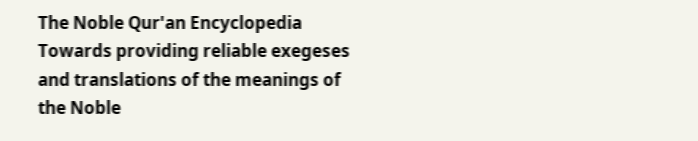The Noble Qur'an Encyclopedia
Towards providing reliable exegeses and translations of the meanings of the Noble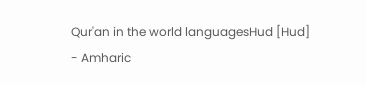Qur'an in the world languagesHud [Hud] - Amharic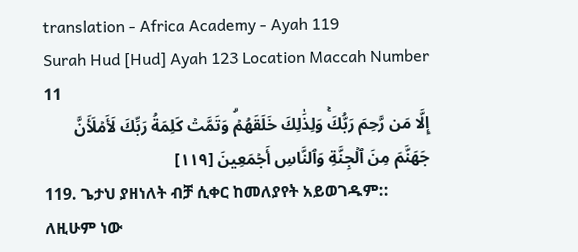translation - Africa Academy - Ayah 119
Surah Hud [Hud] Ayah 123 Location Maccah Number 11
إِلَّا مَن رَّحِمَ رَبُّكَۚ وَلِذَٰلِكَ خَلَقَهُمۡۗ وَتَمَّتۡ كَلِمَةُ رَبِّكَ لَأَمۡلَأَنَّ جَهَنَّمَ مِنَ ٱلۡجِنَّةِ وَٱلنَّاسِ أَجۡمَعِينَ [١١٩]
119. ጌታህ ያዘነለት ብቻ ሲቀር ከመለያየት አይወገዱም:: ለዚሁም ነው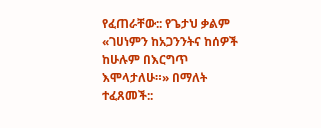የፈጠራቸው:: የጌታህ ቃልም «ገሀነምን ከአጋንንትና ከሰዎች ከሁሉም በእርግጥ እሞላታለሁ።» በማለት ተፈጸመች::